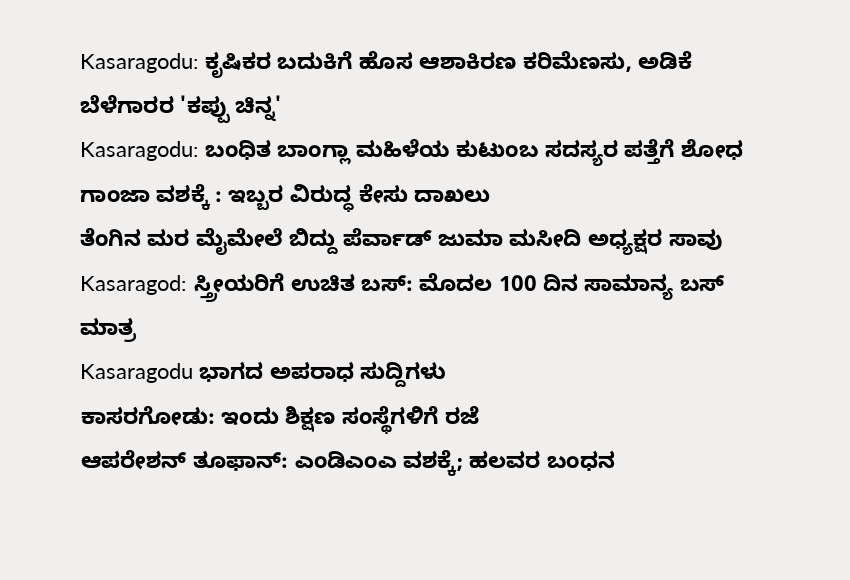Kasaragodu: ಕೃಷಿಕರ ಬದುಕಿಗೆ ಹೊಸ ಆಶಾಕಿರಣ ಕರಿಮೆಣಸು, ಅಡಿಕೆ ಬೆಳೆಗಾರರ 'ಕಪ್ಪು ಚಿನ್ನ'
Kasaragodu: ಬಂಧಿತ ಬಾಂಗ್ಲಾ ಮಹಿಳೆಯ ಕುಟುಂಬ ಸದಸ್ಯರ ಪತ್ತೆಗೆ ಶೋಧ
ಗಾಂಜಾ ವಶಕ್ಕೆ : ಇಬ್ಬರ ವಿರುದ್ಧ ಕೇಸು ದಾಖಲು
ತೆಂಗಿನ ಮರ ಮೈಮೇಲೆ ಬಿದ್ದು ಪೆರ್ವಾಡ್ ಜುಮಾ ಮಸೀದಿ ಅಧ್ಯಕ್ಷರ ಸಾವು
Kasaragod: ಸ್ತ್ರೀಯರಿಗೆ ಉಚಿತ ಬಸ್: ಮೊದಲ 100 ದಿನ ಸಾಮಾನ್ಯ ಬಸ್ ಮಾತ್ರ
Kasaragodu ಭಾಗದ ಅಪರಾಧ ಸುದ್ದಿಗಳು
ಕಾಸರಗೋಡು: ಇಂದು ಶಿಕ್ಷಣ ಸಂಸ್ಥೆಗಳಿಗೆ ರಜೆ
ಆಪರೇಶನ್ ತೂಫಾನ್: ಎಂಡಿಎಂಎ ವಶಕ್ಕೆ; ಹಲವರ ಬಂಧನ